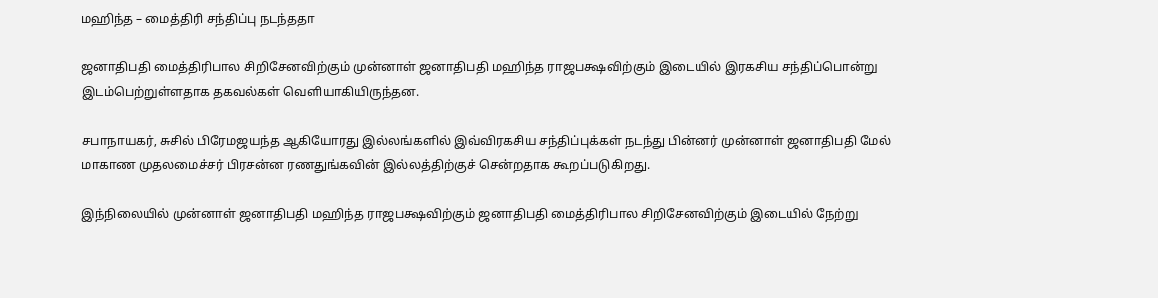மஹிந்த – மைத்திரி சந்திப்பு நடந்ததா

ஜனாதிபதி மைத்திரிபால சிறிசேனவிற்கும் முன்னாள் ஜனாதிபதி மஹிந்த ராஜபக்ஷவிற்கும் இடையில் இரகசிய சந்திப்பொன்று இடம்பெற்றுள்ளதாக தகவல்கள் வெளியாகியிருந்தன.

சபாநாயகர், சுசில் பிரேமஜயந்த ஆகியோரது இல்லங்களில் இவ்விரகசிய சந்திப்புக்கள் நடந்து பின்னர் முன்னாள் ஜனாதிபதி மேல் மாகாண முதலமைச்சர் பிரசன்ன ரணதுங்கவின் இல்லத்திற்குச் சென்றதாக கூறப்படுகிறது.

இந்நிலையில் முன்னாள் ஜனாதிபதி மஹிந்த ராஜபக்ஷவிற்கும் ஜனாதிபதி மைத்திரிபால சிறிசேனவிற்கும் இடையில் நேற்று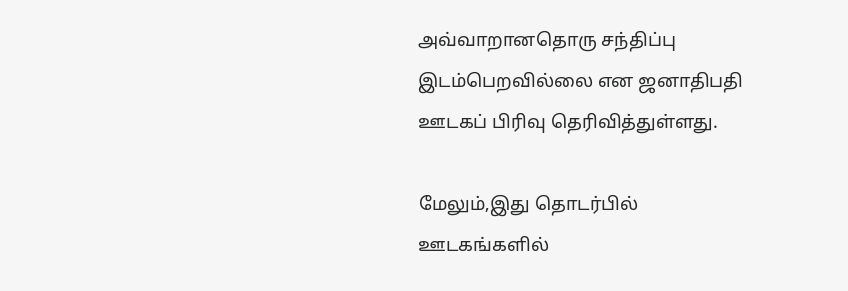அவ்வாறானதொரு சந்திப்பு இடம்பெறவில்லை என ஜனாதிபதி ஊடகப் பிரிவு தெரிவித்துள்ளது.

மேலும்,இது தொடர்பில் ஊடகங்களில்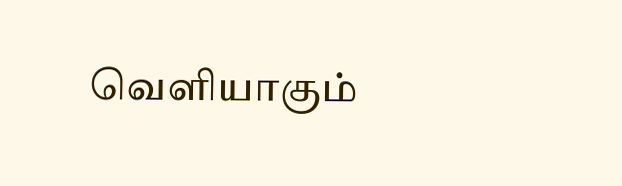வெளியாகும்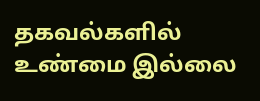தகவல்களில் உண்மை இல்லை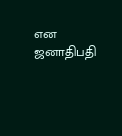என ஜனாதிபதி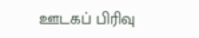ஊடகப் பிரிவு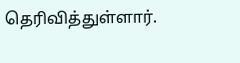தெரிவித்துள்ளார்.